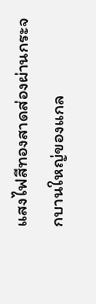แสงไฟสีทองสาดส่องผ่านกระจกบานใหญ่ของแกล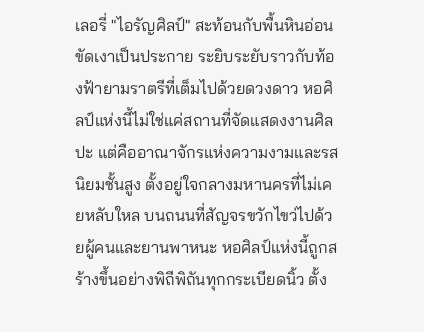เลอรี่ "ไอรัญศิลป์" สะท้อนกับพื้นหินอ่อนขัดเงาเป็นประกาย ระยิบระยับราวกับท้องฟ้ายามราตรีที่เต็มไปด้วยดวงดาว หอศิลป์แห่งนี้ไม่ใช่แค่สถานที่จัดแสดงงานศิลปะ แต่คืออาณาจักรแห่งความงามและรสนิยมชั้นสูง ตั้งอยู่ใจกลางมหานครที่ไม่เคยหลับใหล บนถนนที่สัญจรขวักไขว่ไปด้วยผู้คนและยานพาหนะ หอศิลป์แห่งนี้ถูกสร้างขึ้นอย่างพิถีพิถันทุกกระเบียดนิ้ว ตั้ง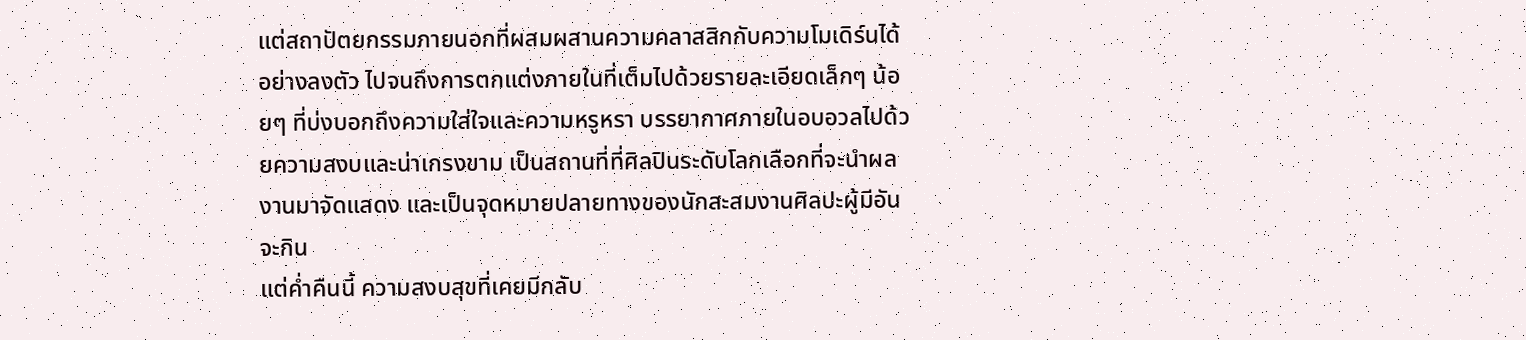แต่สถาปัตยกรรมภายนอกที่ผสมผสานความคลาสสิกกับความโมเดิร์นได้อย่างลงตัว ไปจนถึงการตกแต่งภายในที่เต็มไปด้วยรายละเอียดเล็กๆ น้อยๆ ที่บ่งบอกถึงความใส่ใจและความหรูหรา บรรยากาศภายในอบอวลไปด้วยความสงบและน่าเกรงขาม เป็นสถานที่ที่ศิลปินระดับโลกเลือกที่จะนำผลงานมาจัดแสดง และเป็นจุดหมายปลายทางของนักสะสมงานศิลปะผู้มีอันจะกิน
แต่ค่ำคืนนี้ ความสงบสุขที่เคยมีกลับ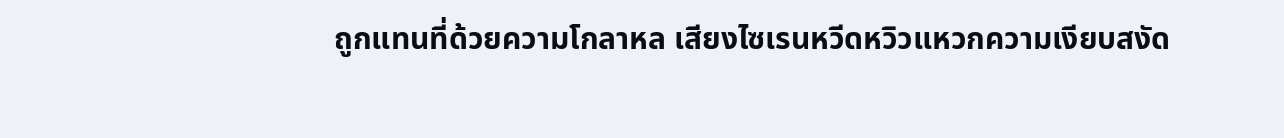ถูกแทนที่ด้วยความโกลาหล เสียงไซเรนหวีดหวิวแหวกความเงียบสงัด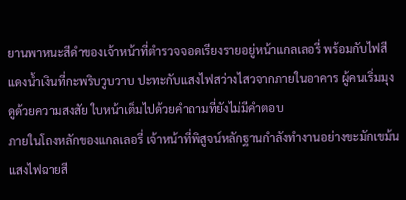ยานพาหนะสีดำของเจ้าหน้าที่ตำรวจจอดเรียงรายอยู่หน้าแกลเลอรี่ พร้อมกับไฟสีแดงน้ำเงินที่กะพริบวูบวาบ ปะทะกับแสงไฟสว่างไสวจากภายในอาคาร ผู้คนเริ่มมุงดูด้วยความสงสัย ใบหน้าเต็มไปด้วยคำถามที่ยังไม่มีคำตอบ
ภายในโถงหลักของแกลเลอรี่ เจ้าหน้าที่พิสูจน์หลักฐานกำลังทำงานอย่างขะมักเขม้น แสงไฟฉายสี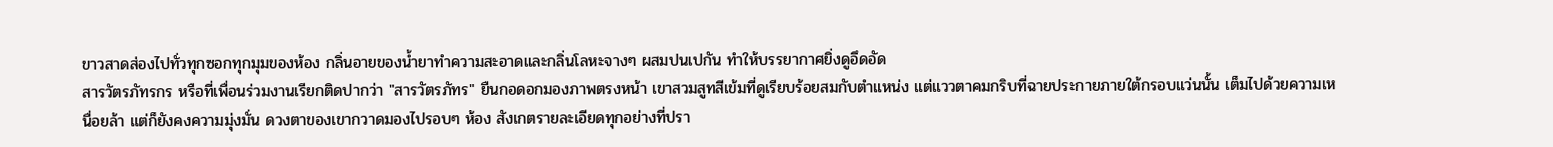ขาวสาดส่องไปทั่วทุกซอกทุกมุมของห้อง กลิ่นอายของน้ำยาทำความสะอาดและกลิ่นโลหะจางๆ ผสมปนเปกัน ทำให้บรรยากาศยิ่งดูอึดอัด
สารวัตรภัทรกร หรือที่เพื่อนร่วมงานเรียกติดปากว่า "สารวัตรภัทร" ยืนกอดอกมองภาพตรงหน้า เขาสวมสูทสีเข้มที่ดูเรียบร้อยสมกับตำแหน่ง แต่แววตาคมกริบที่ฉายประกายภายใต้กรอบแว่นนั้น เต็มไปด้วยความเหนื่อยล้า แต่ก็ยังคงความมุ่งมั่น ดวงตาของเขากวาดมองไปรอบๆ ห้อง สังเกตรายละเอียดทุกอย่างที่ปรา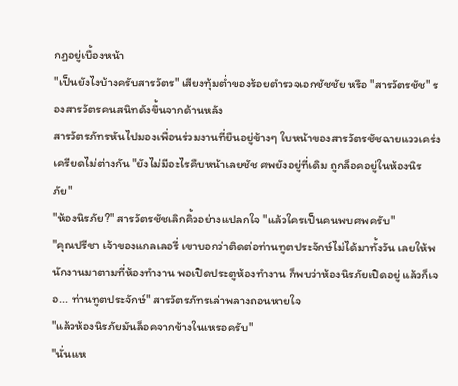กฏอยู่เบื้องหน้า
"เป็นยังไงบ้างครับสารวัตร" เสียงทุ้มต่ำของร้อยตำรวจเอกชัชชัย หรือ "สารวัตรชัช" รองสารวัตรคนสนิทดังขึ้นจากด้านหลัง
สารวัตรภัทรหันไปมองเพื่อนร่วมงานที่ยืนอยู่ข้างๆ ใบหน้าของสารวัตรชัชฉายแววเคร่งเครียดไม่ต่างกัน "ยังไม่มีอะไรคืบหน้าเลยชัช ศพยังอยู่ที่เดิม ถูกล็อคอยู่ในห้องนิรภัย"
"ห้องนิรภัย?" สารวัตรชัชเลิกคิ้วอย่างแปลกใจ "แล้วใครเป็นคนพบศพครับ"
"คุณปรีชา เจ้าของแกลเลอรี่ เขาบอกว่าติดต่อท่านทูตประจักษ์ไม่ได้มาทั้งวัน เลยให้พนักงานมาตามที่ห้องทำงาน พอเปิดประตูห้องทำงาน ก็พบว่าห้องนิรภัยเปิดอยู่ แล้วก็เจอ... ท่านทูตประจักษ์" สารวัตรภัทรเล่าพลางถอนหายใจ
"แล้วห้องนิรภัยมันล็อคจากข้างในเหรอครับ"
"นั่นแห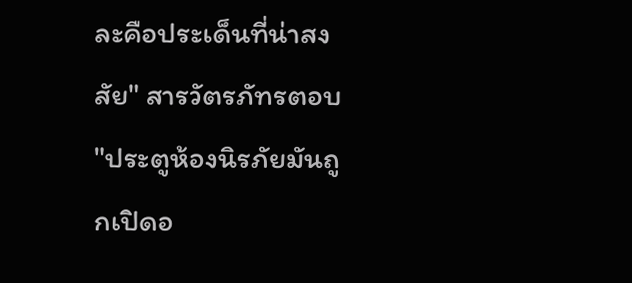ละคือประเด็นที่น่าสงสัย" สารวัตรภัทรตอบ "ประตูห้องนิรภัยมันถูกเปิดอ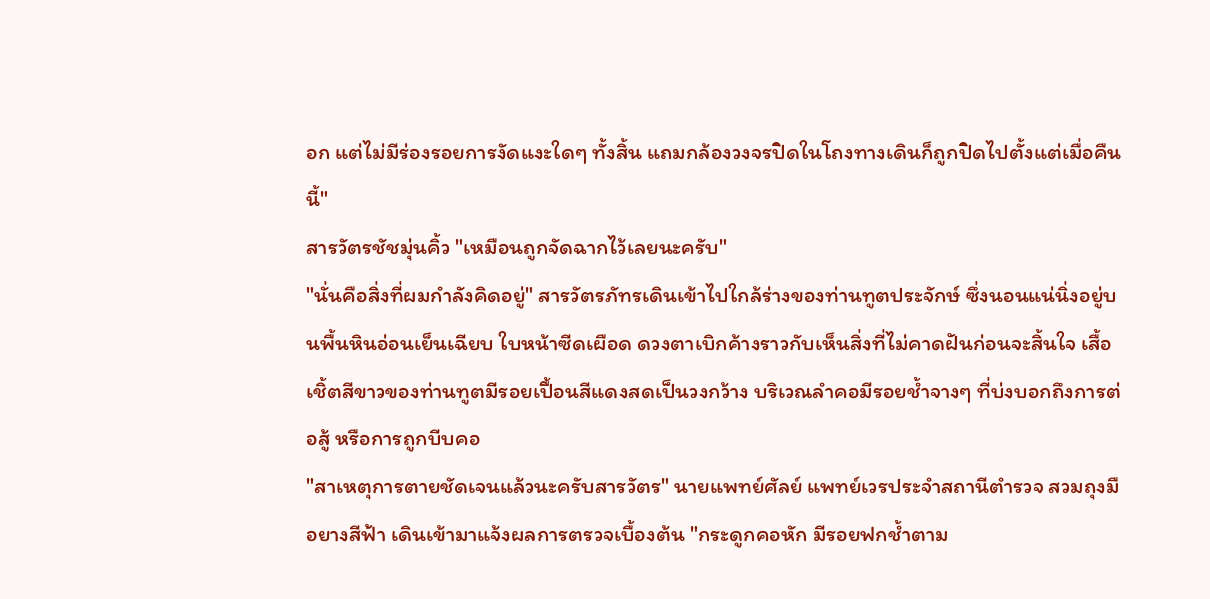อก แต่ไม่มีร่องรอยการงัดแงะใดๆ ทั้งสิ้น แถมกล้องวงจรปิดในโถงทางเดินก็ถูกปิดไปตั้งแต่เมื่อคืนนี้"
สารวัตรชัชมุ่นคิ้ว "เหมือนถูกจัดฉากไว้เลยนะครับ"
"นั่นคือสิ่งที่ผมกำลังคิดอยู่" สารวัตรภัทรเดินเข้าไปใกล้ร่างของท่านทูตประจักษ์ ซึ่งนอนแน่นิ่งอยู่บนพื้นหินอ่อนเย็นเฉียบ ใบหน้าซีดเผือด ดวงตาเบิกค้างราวกับเห็นสิ่งที่ไม่คาดฝันก่อนจะสิ้นใจ เสื้อเชิ้ตสีขาวของท่านทูตมีรอยเปื้อนสีแดงสดเป็นวงกว้าง บริเวณลำคอมีรอยช้ำจางๆ ที่บ่งบอกถึงการต่อสู้ หรือการถูกบีบคอ
"สาเหตุการตายชัดเจนแล้วนะครับสารวัตร" นายแพทย์ศัลย์ แพทย์เวรประจำสถานีตำรวจ สวมถุงมือยางสีฟ้า เดินเข้ามาแจ้งผลการตรวจเบื้องต้น "กระดูกคอหัก มีรอยฟกช้ำตาม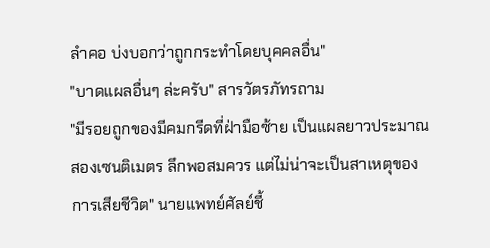ลำคอ บ่งบอกว่าถูกกระทำโดยบุคคลอื่น"
"บาดแผลอื่นๆ ล่ะครับ" สารวัตรภัทรถาม
"มีรอยถูกของมีคมกรีดที่ฝ่ามือซ้าย เป็นแผลยาวประมาณสองเซนติเมตร ลึกพอสมควร แต่ไม่น่าจะเป็นสาเหตุของการเสียชีวิต" นายแพทย์ศัลย์ชี้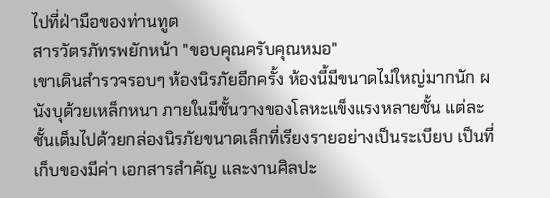ไปที่ฝ่ามือของท่านทูต
สารวัตรภัทรพยักหน้า "ขอบคุณครับคุณหมอ"
เขาเดินสำรวจรอบๆ ห้องนิรภัยอีกครั้ง ห้องนี้มีขนาดไม่ใหญ่มากนัก ผนังบุด้วยเหล็กหนา ภายในมีชั้นวางของโลหะแข็งแรงหลายชั้น แต่ละชั้นเต็มไปด้วยกล่องนิรภัยขนาดเล็กที่เรียงรายอย่างเป็นระเบียบ เป็นที่เก็บของมีค่า เอกสารสำคัญ และงานศิลปะ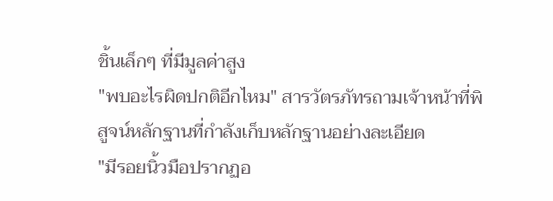ชิ้นเล็กๆ ที่มีมูลค่าสูง
"พบอะไรผิดปกติอีกไหม" สารวัตรภัทรถามเจ้าหน้าที่พิสูจน์หลักฐานที่กำลังเก็บหลักฐานอย่างละเอียด
"มีรอยนิ้วมือปรากฏอ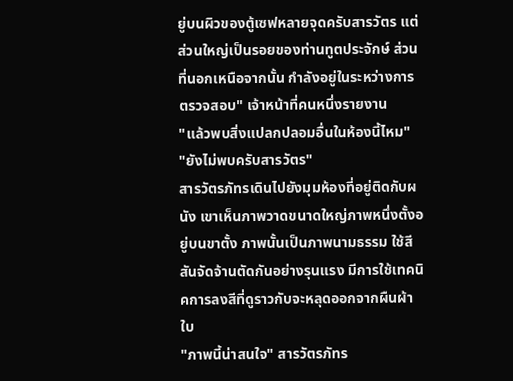ยู่บนผิวของตู้เซฟหลายจุดครับสารวัตร แต่ส่วนใหญ่เป็นรอยของท่านทูตประจักษ์ ส่วนที่นอกเหนือจากนั้น กำลังอยู่ในระหว่างการตรวจสอบ" เจ้าหน้าที่คนหนึ่งรายงาน
"แล้วพบสิ่งแปลกปลอมอื่นในห้องนี้ไหม"
"ยังไม่พบครับสารวัตร"
สารวัตรภัทรเดินไปยังมุมห้องที่อยู่ติดกับผนัง เขาเห็นภาพวาดขนาดใหญ่ภาพหนึ่งตั้งอยู่บนขาตั้ง ภาพนั้นเป็นภาพนามธรรม ใช้สีสันจัดจ้านตัดกันอย่างรุนแรง มีการใช้เทคนิคการลงสีที่ดูราวกับจะหลุดออกจากผืนผ้าใบ
"ภาพนี้น่าสนใจ" สารวัตรภัทร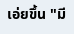เอ่ยขึ้น "มี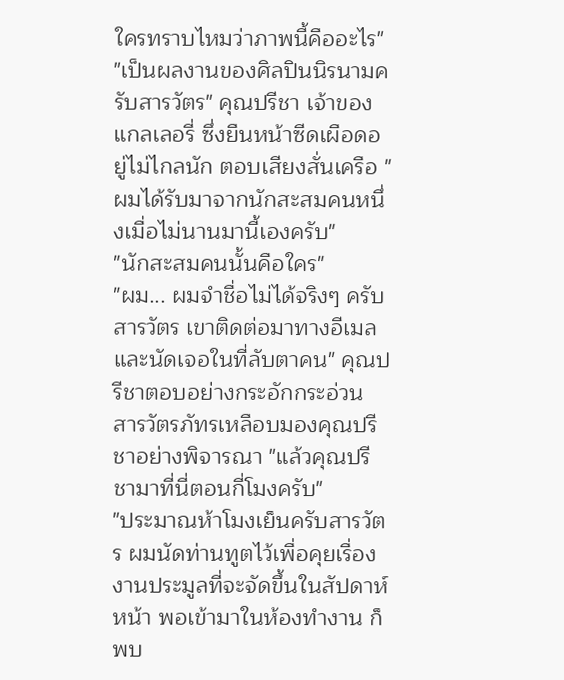ใครทราบไหมว่าภาพนี้คืออะไร"
"เป็นผลงานของศิลปินนิรนามครับสารวัตร" คุณปรีชา เจ้าของแกลเลอรี่ ซึ่งยืนหน้าซีดเผือดอยู่ไม่ไกลนัก ตอบเสียงสั่นเครือ "ผมได้รับมาจากนักสะสมคนหนึ่งเมื่อไม่นานมานี้เองครับ"
"นักสะสมคนนั้นคือใคร"
"ผม... ผมจำชื่อไม่ได้จริงๆ ครับสารวัตร เขาติดต่อมาทางอีเมลและนัดเจอในที่ลับตาคน" คุณปรีชาตอบอย่างกระอักกระอ่วน
สารวัตรภัทรเหลือบมองคุณปรีชาอย่างพิจารณา "แล้วคุณปรีชามาที่นี่ตอนกี่โมงครับ"
"ประมาณห้าโมงเย็นครับสารวัตร ผมนัดท่านทูตไว้เพื่อคุยเรื่องงานประมูลที่จะจัดขึ้นในสัปดาห์หน้า พอเข้ามาในห้องทำงาน ก็พบ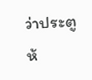ว่าประตูห้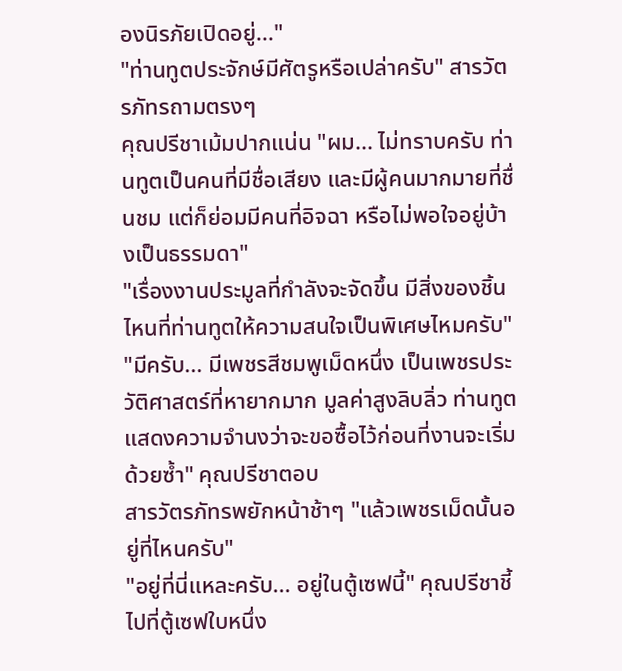องนิรภัยเปิดอยู่..."
"ท่านทูตประจักษ์มีศัตรูหรือเปล่าครับ" สารวัตรภัทรถามตรงๆ
คุณปรีชาเม้มปากแน่น "ผม... ไม่ทราบครับ ท่านทูตเป็นคนที่มีชื่อเสียง และมีผู้คนมากมายที่ชื่นชม แต่ก็ย่อมมีคนที่อิจฉา หรือไม่พอใจอยู่บ้างเป็นธรรมดา"
"เรื่องงานประมูลที่กำลังจะจัดขึ้น มีสิ่งของชิ้นไหนที่ท่านทูตให้ความสนใจเป็นพิเศษไหมครับ"
"มีครับ... มีเพชรสีชมพูเม็ดหนึ่ง เป็นเพชรประวัติศาสตร์ที่หายากมาก มูลค่าสูงลิบลิ่ว ท่านทูตแสดงความจำนงว่าจะขอซื้อไว้ก่อนที่งานจะเริ่มด้วยซ้ำ" คุณปรีชาตอบ
สารวัตรภัทรพยักหน้าช้าๆ "แล้วเพชรเม็ดนั้นอยู่ที่ไหนครับ"
"อยู่ที่นี่แหละครับ... อยู่ในตู้เซฟนี้" คุณปรีชาชี้ไปที่ตู้เซฟใบหนึ่ง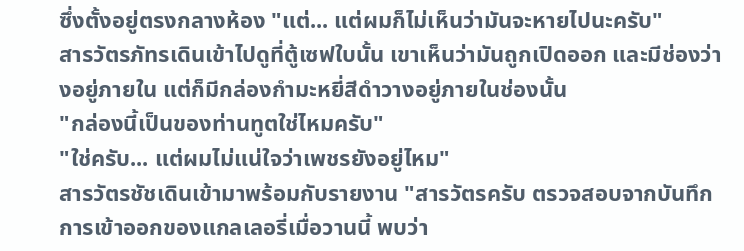ซึ่งตั้งอยู่ตรงกลางห้อง "แต่... แต่ผมก็ไม่เห็นว่ามันจะหายไปนะครับ"
สารวัตรภัทรเดินเข้าไปดูที่ตู้เซฟใบนั้น เขาเห็นว่ามันถูกเปิดออก และมีช่องว่างอยู่ภายใน แต่ก็มีกล่องกำมะหยี่สีดำวางอยู่ภายในช่องนั้น
"กล่องนี้เป็นของท่านทูตใช่ไหมครับ"
"ใช่ครับ... แต่ผมไม่แน่ใจว่าเพชรยังอยู่ไหม"
สารวัตรชัชเดินเข้ามาพร้อมกับรายงาน "สารวัตรครับ ตรวจสอบจากบันทึกการเข้าออกของแกลเลอรี่เมื่อวานนี้ พบว่า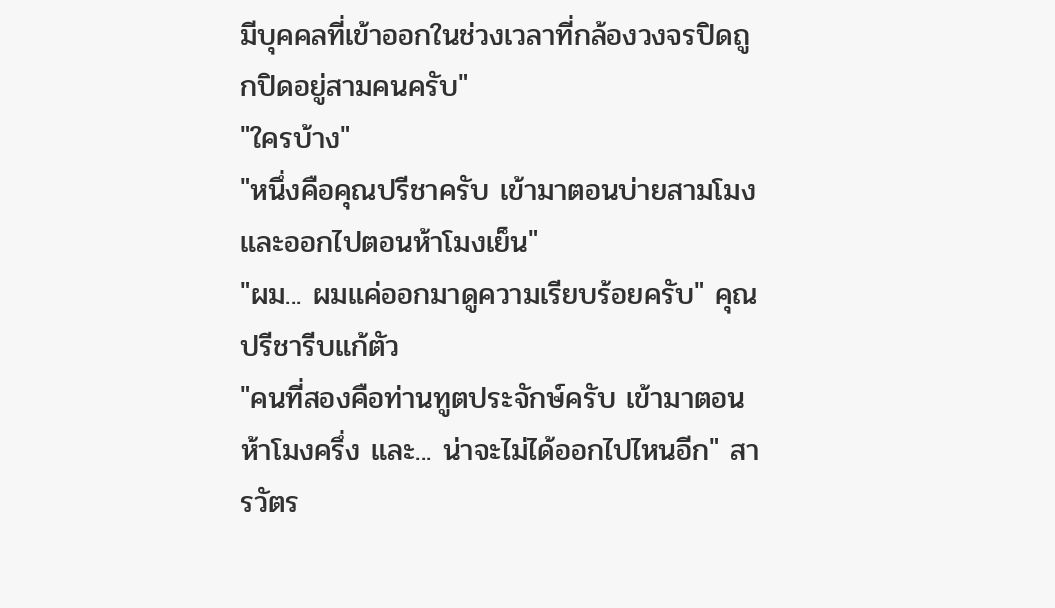มีบุคคลที่เข้าออกในช่วงเวลาที่กล้องวงจรปิดถูกปิดอยู่สามคนครับ"
"ใครบ้าง"
"หนึ่งคือคุณปรีชาครับ เข้ามาตอนบ่ายสามโมง และออกไปตอนห้าโมงเย็น"
"ผม... ผมแค่ออกมาดูความเรียบร้อยครับ" คุณปรีชารีบแก้ตัว
"คนที่สองคือท่านทูตประจักษ์ครับ เข้ามาตอนห้าโมงครึ่ง และ... น่าจะไม่ได้ออกไปไหนอีก" สารวัตร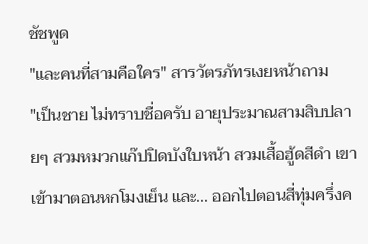ชัชพูด
"และคนที่สามคือใคร" สารวัตรภัทรเงยหน้าถาม
"เป็นชาย ไม่ทราบชื่อครับ อายุประมาณสามสิบปลายๆ สวมหมวกแก๊ปปิดบังใบหน้า สวมเสื้อฮู้ดสีดำ เขาเข้ามาตอนหกโมงเย็น และ... ออกไปตอนสี่ทุ่มครึ่งค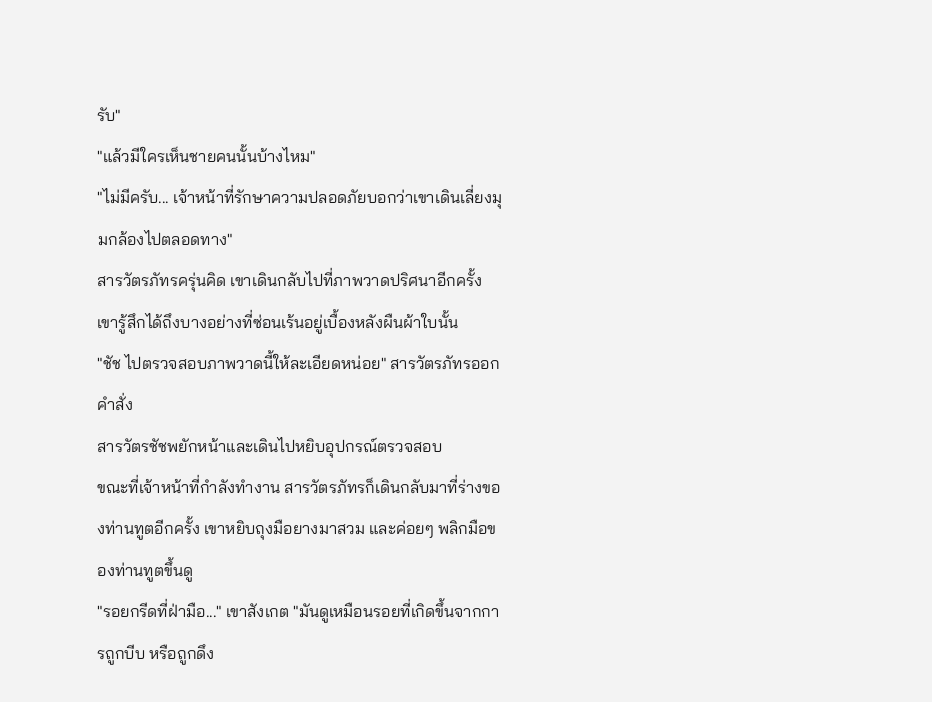รับ"
"แล้วมีใครเห็นชายคนนั้นบ้างไหม"
"ไม่มีครับ... เจ้าหน้าที่รักษาความปลอดภัยบอกว่าเขาเดินเลี่ยงมุมกล้องไปตลอดทาง"
สารวัตรภัทรครุ่นคิด เขาเดินกลับไปที่ภาพวาดปริศนาอีกครั้ง เขารู้สึกได้ถึงบางอย่างที่ซ่อนเร้นอยู่เบื้องหลังผืนผ้าใบนั้น
"ชัช ไปตรวจสอบภาพวาดนี้ให้ละเอียดหน่อย" สารวัตรภัทรออกคำสั่ง
สารวัตรชัชพยักหน้าและเดินไปหยิบอุปกรณ์ตรวจสอบ
ขณะที่เจ้าหน้าที่กำลังทำงาน สารวัตรภัทรก็เดินกลับมาที่ร่างของท่านทูตอีกครั้ง เขาหยิบถุงมือยางมาสวม และค่อยๆ พลิกมือของท่านทูตขึ้นดู
"รอยกรีดที่ฝ่ามือ..." เขาสังเกต "มันดูเหมือนรอยที่เกิดขึ้นจากการถูกบีบ หรือถูกดึง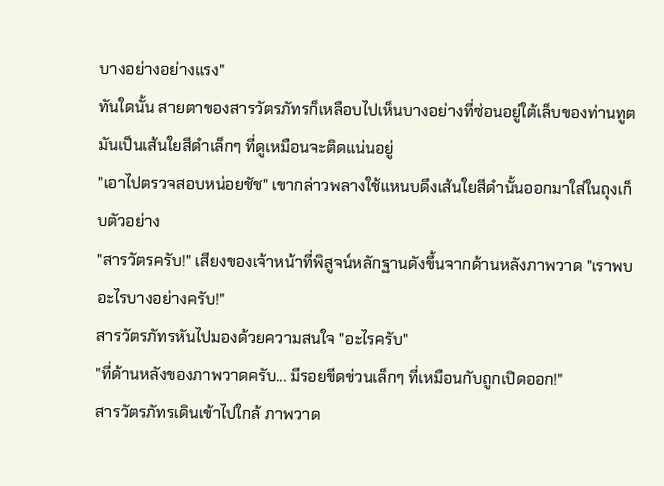บางอย่างอย่างแรง"
ทันใดนั้น สายตาของสารวัตรภัทรก็เหลือบไปเห็นบางอย่างที่ซ่อนอยู่ใต้เล็บของท่านทูต มันเป็นเส้นใยสีดำเล็กๆ ที่ดูเหมือนจะติดแน่นอยู่
"เอาไปตรวจสอบหน่อยชัช" เขากล่าวพลางใช้แหนบดึงเส้นใยสีดำนั้นออกมาใส่ในถุงเก็บตัวอย่าง
"สารวัตรครับ!" เสียงของเจ้าหน้าที่พิสูจน์หลักฐานดังขึ้นจากด้านหลังภาพวาด "เราพบอะไรบางอย่างครับ!"
สารวัตรภัทรหันไปมองด้วยความสนใจ "อะไรครับ"
"ที่ด้านหลังของภาพวาดครับ... มีรอยขีดข่วนเล็กๆ ที่เหมือนกับถูกเปิดออก!"
สารวัตรภัทรเดินเข้าไปใกล้ ภาพวาด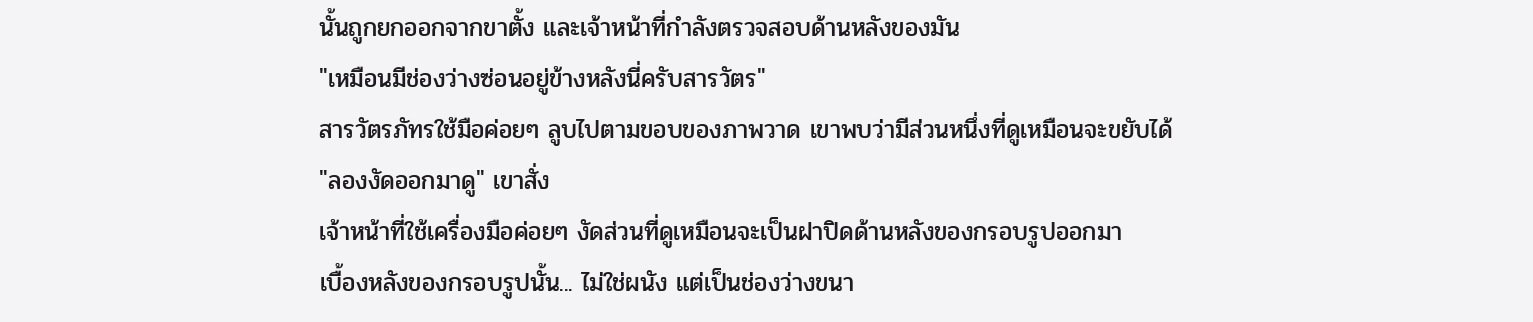นั้นถูกยกออกจากขาตั้ง และเจ้าหน้าที่กำลังตรวจสอบด้านหลังของมัน
"เหมือนมีช่องว่างซ่อนอยู่ข้างหลังนี่ครับสารวัตร"
สารวัตรภัทรใช้มือค่อยๆ ลูบไปตามขอบของภาพวาด เขาพบว่ามีส่วนหนึ่งที่ดูเหมือนจะขยับได้
"ลองงัดออกมาดู" เขาสั่ง
เจ้าหน้าที่ใช้เครื่องมือค่อยๆ งัดส่วนที่ดูเหมือนจะเป็นฝาปิดด้านหลังของกรอบรูปออกมา
เบื้องหลังของกรอบรูปนั้น... ไม่ใช่ผนัง แต่เป็นช่องว่างขนา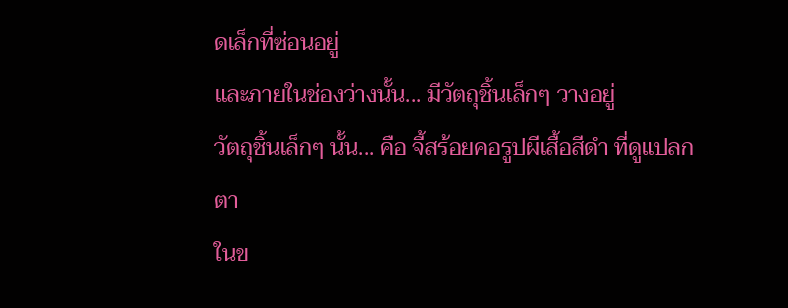ดเล็กที่ซ่อนอยู่
และภายในช่องว่างนั้น... มีวัตถุชิ้นเล็กๆ วางอยู่
วัตถุชิ้นเล็กๆ นั้น... คือ จี้สร้อยคอรูปผีเสื้อสีดำ ที่ดูแปลกตา
ในข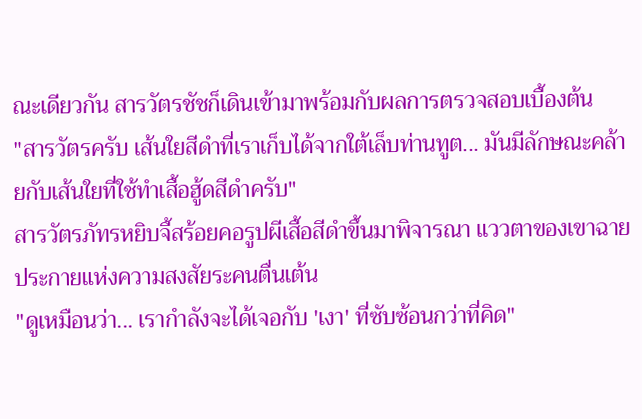ณะเดียวกัน สารวัตรชัชก็เดินเข้ามาพร้อมกับผลการตรวจสอบเบื้องต้น
"สารวัตรครับ เส้นใยสีดำที่เราเก็บได้จากใต้เล็บท่านทูต... มันมีลักษณะคล้ายกับเส้นใยที่ใช้ทำเสื้อฮู้ดสีดำครับ"
สารวัตรภัทรหยิบจี้สร้อยคอรูปผีเสื้อสีดำขึ้นมาพิจารณา แววตาของเขาฉายประกายแห่งความสงสัยระคนตื่นเต้น
"ดูเหมือนว่า... เรากำลังจะได้เจอกับ 'เงา' ที่ซับซ้อนกว่าที่คิด"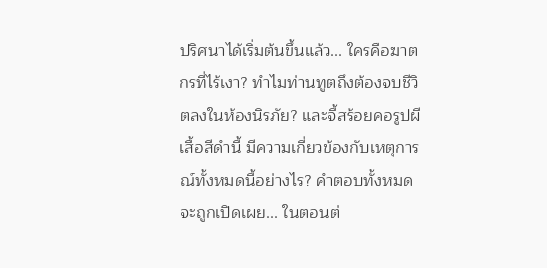ปริศนาได้เริ่มต้นขึ้นแล้ว... ใครคือฆาตกรที่ไร้เงา? ทำไมท่านทูตถึงต้องจบชีวิตลงในห้องนิรภัย? และจี้สร้อยคอรูปผีเสื้อสีดำนี้ มีความเกี่ยวข้องกับเหตุการณ์ทั้งหมดนี้อย่างไร? คำตอบทั้งหมดจะถูกเปิดเผย... ในตอนต่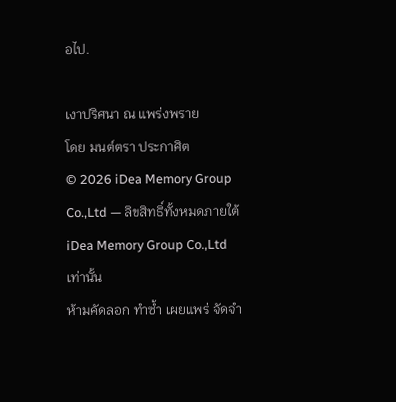อไป.

เงาปริศนา ณ แพร่งพราย
โดย มนต์ตรา ประกาศิต
© 2026 iDea Memory Group Co.,Ltd — ลิขสิทธิ์ทั้งหมดภายใต้ iDea Memory Group Co.,Ltd เท่านั้น
ห้ามคัดลอก ทำซ้ำ เผยแพร่ จัดจำ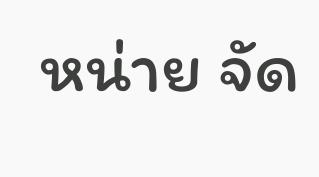หน่าย จัด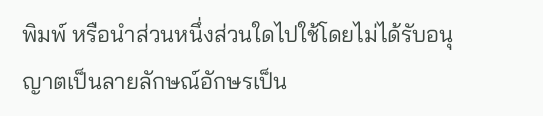พิมพ์ หรือนำส่วนหนึ่งส่วนใดไปใช้โดยไม่ได้รับอนุญาตเป็นลายลักษณ์อักษรเป็น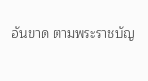อันขาด ตามพระราชบัญ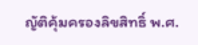ญัติคุ้มครองลิขสิทธิ์ พ.ศ.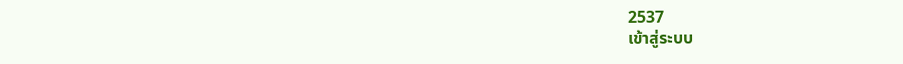2537
เข้าสู่ระบบ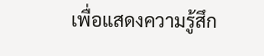เพื่อแสดงความรู้สึก